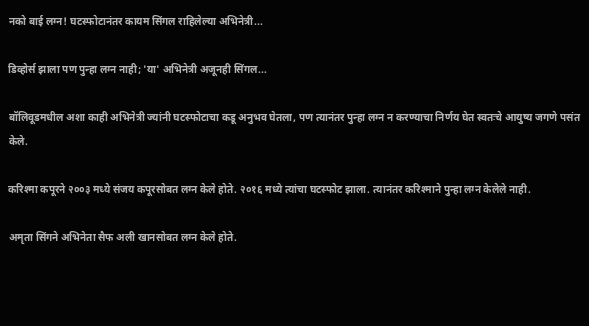नको बाई लग्न! घटस्फोटानंतर कायम सिंगल राहिलेल्या अभिनेत्री...

डिव्होर्स झाला पण पुन्हा लग्न नाही; 'या' अभिनेत्री अजूनही सिंगल...

बॉलिवूडमधील अशा काही अभिनेत्री ज्यांनी घटस्फोटाचा कडू अनुभव घेतला, पण त्यानंतर पुन्हा लग्न न करण्याचा निर्णय घेत स्वतःचे आयुष्य जगणे पसंत केले.

करिश्मा कपूरने २००३ मध्ये संजय कपूरसोबत लग्न केले होते. २०१६ मध्ये त्यांचा घटस्फोट झाला. त्यानंतर करिश्माने पुन्हा लग्न केलेले नाही.

अमृता सिंगने अभिनेता सैफ अली खानसोबत लग्न केले होते.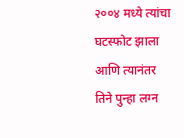२००४ मध्ये त्यांचा घटस्फोट झाला आणि त्यानंतर तिने पुन्हा लग्न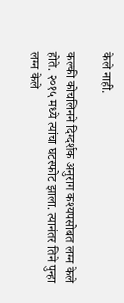केले नाही.

कल्की कोचलिनने दिग्दर्शक अनुराग कश्यपसोबत लग्न केले होते. २०१५ मध्ये त्यांचा घटस्फोट झाला. त्यानंतर तिने पुन्हा लग्न केले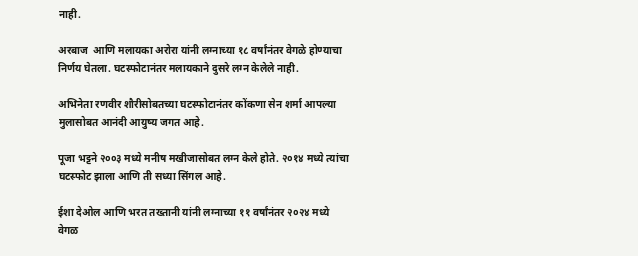नाही.

अरबाज  आणि मलायका अरोरा यांनी लग्नाच्या १८ वर्षांनंतर वेगळे होण्याचा निर्णय घेतला. घटस्फोटानंतर मलायकाने दुसरे लग्न केलेले नाही.

अभिनेता रणवीर शौरीसोबतच्या घटस्फोटानंतर कोंकणा सेन शर्मा आपल्या मुलासोबत आनंदी आयुष्य जगत आहे.

पूजा भट्टने २००३ मध्ये मनीष मखीजासोबत लग्न केले होते. २०१४ मध्ये त्यांचा घटस्फोट झाला आणि ती सध्या सिंगल आहे.

ईशा देओल आणि भरत तख्तानी यांनी लग्नाच्या ११ वर्षांनंतर २०२४ मध्ये वेगळ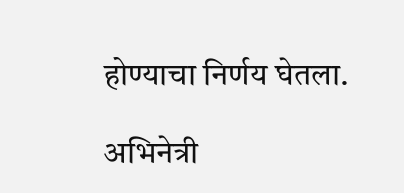होण्याचा निर्णय घेतला.

अभिनेत्री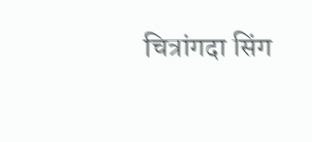चित्रांगदा सिंग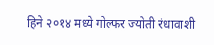हिने २०१४ मध्ये गोल्फर ज्योती रंधावाशी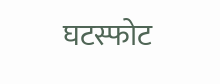घटस्फोट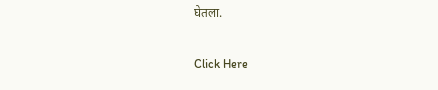घेतला.

Click Here